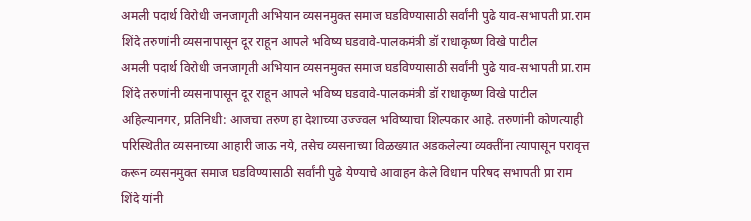अमली पदार्थ विरोधी जनजागृती अभियान व्यसनमुक्त समाज घडविण्यासाठी सर्वांनी पुढे याव-सभापती प्रा.राम शिंदे तरुणांनी व्यसनापासून दूर राहून आपले भविष्य घडवावे-पालकमंत्री डॉ राधाकृष्ण विखे पाटील
अमली पदार्थ विरोधी जनजागृती अभियान व्यसनमुक्त समाज घडविण्यासाठी सर्वांनी पुढे याव-सभापती प्रा.राम शिंदे तरुणांनी व्यसनापासून दूर राहून आपले भविष्य घडवावे-पालकमंत्री डॉ राधाकृष्ण विखे पाटील
अहिल्यानगर, प्रतिनिधी: आजचा तरुण हा देशाच्या उज्ज्वल भविष्याचा शिल्पकार आहे. तरुणांनी कोणत्याही परिस्थितीत व्यसनाच्या आहारी जाऊ नये, तसेच व्यसनाच्या विळख्यात अडकलेल्या व्यक्तींना त्यापासून परावृत्त करून व्यसनमुक्त समाज घडविण्यासाठी सर्वांनी पुढे येण्याचे आवाहन केले विधान परिषद सभापती प्रा राम शिंदे यांनी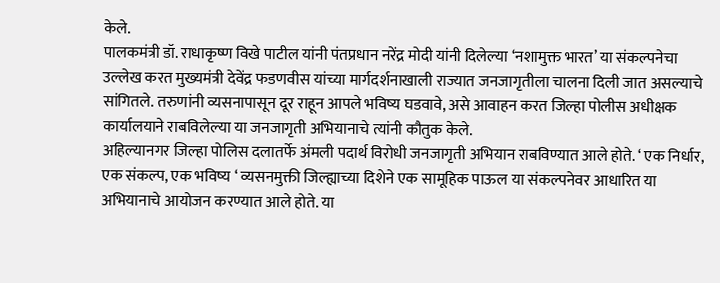केले.
पालकमंत्री डॉ. राधाकृष्ण विखे पाटील यांनी पंतप्रधान नरेंद्र मोदी यांनी दिलेल्या ‘नशामुक्त भारत’ या संकल्पनेचा उल्लेख करत मुख्यमंत्री देवेंद्र फडणवीस यांच्या मार्गदर्शनाखाली राज्यात जनजागृतीला चालना दिली जात असल्याचे सांगितले. तरुणांनी व्यसनापासून दूर राहून आपले भविष्य घडवावे, असे आवाहन करत जिल्हा पोलीस अधीक्षक कार्यालयाने राबविलेल्या या जनजागृती अभियानाचे त्यांनी कौतुक केले.
अहिल्यानगर जिल्हा पोलिस दलातर्फे अंमली पदार्थ विरोधी जनजागृती अभियान राबविण्यात आले होते. ‘ एक निर्धार, एक संकल्प, एक भविष्य ‘ व्यसनमुक्ती जिल्ह्याच्या दिशेने एक सामूहिक पाऊल या संकल्पनेवर आधारित या अभियानाचे आयोजन करण्यात आले होते. या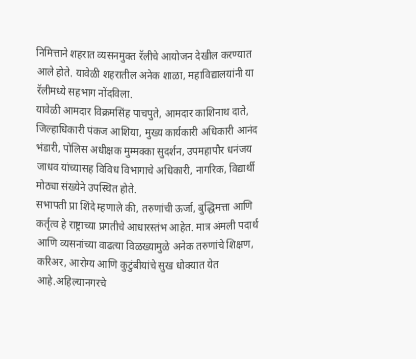निमित्ताने शहरात व्यसनमुक्त रॅलीचे आयोजन देखील करण्यात आले होते. यावेळी शहरातील अनेक शाळा, महाविद्यालयांनी या रॅलीमध्ये सहभाग नोंदविला.
यावेळी आमदार विक्रमसिंह पाचपुते, आमदार काशिनाथ दाते, जिल्हाधिकारी पंकज आशिया, मुख्य कार्यकारी अधिकारी आनंद भंडारी, पोलिस अधीक्षक मुम्मक्का सुदर्शन, उपमहापौर धनंजय जाधव यांच्यासह विविध विभागाचे अधिकारी, नागरिक, विद्यार्थी मोठ्या संख्येने उपस्थित होते.
सभापती प्रा शिंदे म्हणाले की, तरुणांची ऊर्जा, बुद्धिमत्ता आणि कर्तृत्व हे राष्ट्राच्या प्रगतीचे आधारस्तंभ आहेत. मात्र अंमली पदार्थ आणि व्यसनांच्या वाढत्या विळख्यामुळे अनेक तरुणांचे शिक्षण, करिअर, आरोग्य आणि कुटुंबीयांचे सुख धोक्यात येत आहे.अहिल्यानगरचे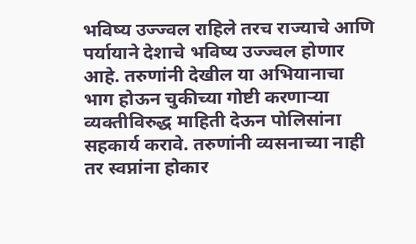भविष्य उज्ज्वल राहिले तरच राज्याचे आणि पर्यायाने देशाचे भविष्य उज्ज्वल होणार आहे. तरुणांनी देखील या अभियानाचा भाग होऊन चुकीच्या गोष्टी करणाऱ्या व्यक्तीविरुद्ध माहिती देऊन पोलिसांना सहकार्य करावे. तरुणांनी व्यसनाच्या नाही तर स्वप्नांना होकार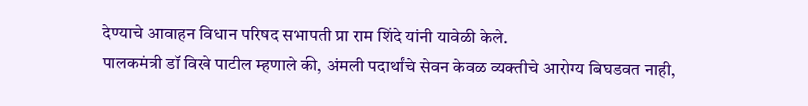देण्याचे आवाहन विधान परिषद सभापती प्रा राम शिंदे यांनी यावेळी केले.
पालकमंत्री डॉ विखे पाटील म्हणाले की, अंमली पदार्थांचे सेवन केवळ व्यक्तीचे आरोग्य बिघडवत नाही,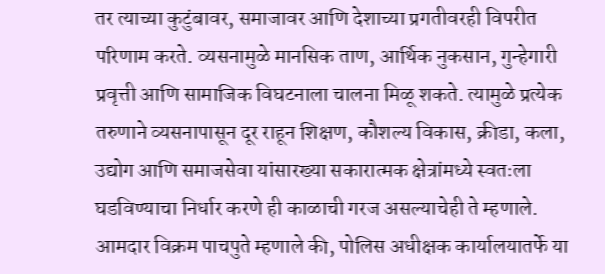तर त्याच्या कुटुंबावर, समाजावर आणि देशाच्या प्रगतीवरही विपरीत परिणाम करते. व्यसनामुळे मानसिक ताण, आर्थिक नुकसान, गुन्हेगारी प्रवृत्ती आणि सामाजिक विघटनाला चालना मिळू शकते. त्यामुळे प्रत्येक तरुणाने व्यसनापासून दूर राहून शिक्षण, कौशल्य विकास, क्रीडा, कला, उद्योग आणि समाजसेवा यांसारख्या सकारात्मक क्षेत्रांमध्ये स्वतःला घडविण्याचा निर्धार करणे ही काळाची गरज असल्याचेही ते म्हणाले.
आमदार विक्रम पाचपुते म्हणाले की, पोलिस अधीक्षक कार्यालयातर्फे या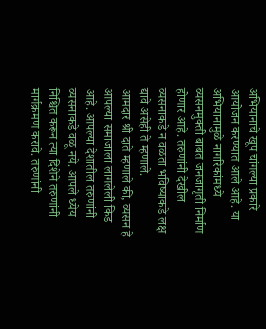अभियानाचे खूप चांगल्या प्रकारे आयोजन करण्यात आले आहे. या अभियानामुळे नागरिकांमध्ये व्यसनमुक्ती बाबत जनजागृती निर्माण होणार आहे. तरुणांनी देखील व्यसनाकडे न वळता भविष्याकडे लक्ष द्यावे असेही ते म्हणाले.
आमदार श्री दाते म्हणाले की, व्यसन हे आपल्या समाजाला लागलेली किड आहे. आपल्या देशातील तरुणांनी व्यसनाकडे वळू नये. आपले ध्येय निश्चित करून त्या दिशेने तरुणांनी मार्गक्रमण करावे. तरुणांनी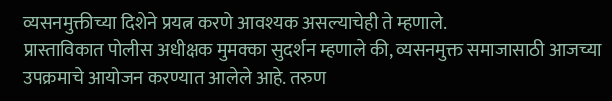व्यसनमुक्तीच्या दिशेने प्रयत्न करणे आवश्यक असल्याचेही ते म्हणाले.
प्रास्ताविकात पोलीस अधीक्षक मुमक्का सुदर्शन म्हणाले की, व्यसनमुक्त समाजासाठी आजच्या उपक्रमाचे आयोजन करण्यात आलेले आहे. तरुण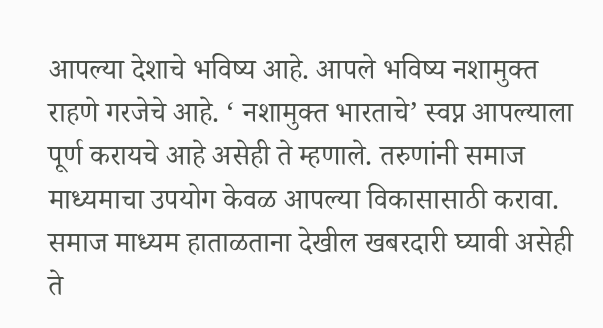आपल्या देशाचे भविष्य आहे. आपले भविष्य नशामुक्त राहणे गरजेचे आहे. ‘ नशामुक्त भारताचे’ स्वप्न आपल्याला पूर्ण करायचे आहे असेही ते म्हणाले. तरुणांनी समाज माध्यमाचा उपयोग केवळ आपल्या विकासासाठी करावा. समाज माध्यम हाताळताना देखील खबरदारी घ्यावी असेही ते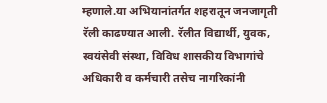म्हणाले.या अभियानांतर्गत शहरातून जनजागृती रॅली काढण्यात आली. रॅलीत विद्यार्थी, युवक, स्वयंसेवी संस्था, विविध शासकीय विभागांचे अधिकारी व कर्मचारी तसेच नागरिकांनी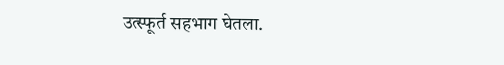उत्स्फूर्त सहभाग घेतला.